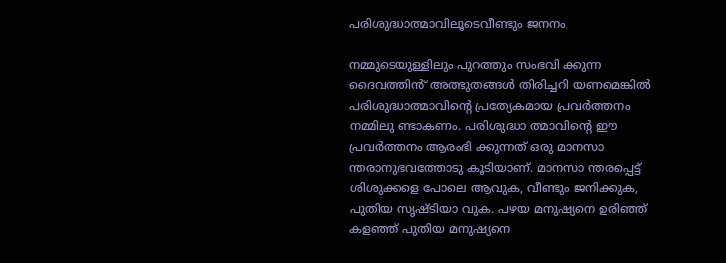പരിശുദ്ധാത്മാവിലൂടെവീണ്ടും ജനനം

നമ്മുടെയുള്ളിലും പുറത്തും സംഭവി ക്കുന്ന ദൈവത്തിൻ് അത്ഭുതങ്ങൾ തിരിച്ചറി യണമെങ്കിൽ പരിശുദ്ധാത്മാവിൻ്റെ പ്രത്യേകമായ പ്രവർത്തനം നമ്മിലു ണ്ടാകണം. പരിശുദ്ധാ ത്മാവിൻ്റെ ഈ പ്രവർത്തനം ആരംഭി ക്കുന്നത് ഒരു മാനസാ ന്തരാനുഭവത്തോടു കൂടിയാണ്. മാനസാ ന്തരപ്പെട്ട് ശിശുക്കളെ പോലെ ആവുക, വീണ്ടും ജനിക്കുക, പുതിയ സൃഷ്ട‌ിയാ വുക. പഴയ മനുഷ്യനെ ഉരിഞ്ഞ് കളഞ്ഞ് പുതിയ മനുഷ്യനെ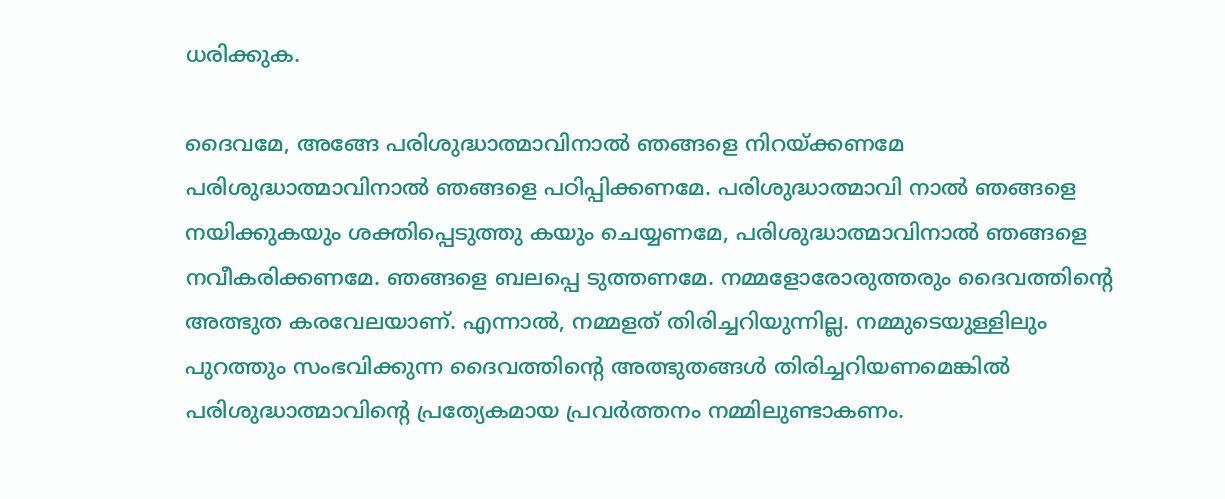ധരിക്കുക.

ദൈവമേ, അങ്ങേ പരിശുദ്ധാത്മാവിനാൽ ഞങ്ങളെ നിറയ്ക്കണമേ പരിശുദ്ധാത്മാവിനാൽ ഞങ്ങളെ പഠിപ്പിക്കണമേ. പരിശുദ്ധാത്മാവി നാൽ ഞങ്ങളെ നയിക്കുകയും ശക്തിപ്പെടുത്തു കയും ചെയ്യണമേ, പരിശുദ്ധാത്മാവിനാൽ ഞങ്ങളെ നവീകരിക്കണമേ. ഞങ്ങളെ ബലപ്പെ ടുത്തണമേ. നമ്മളോരോരുത്തരും ദൈവത്തിന്റെ അത്ഭുത കരവേലയാണ്. എന്നാൽ, നമ്മളത് തിരിച്ചറിയുന്നില്ല. നമ്മുടെയുള്ളിലും പുറത്തും സംഭവിക്കുന്ന ദൈവത്തിൻ്റെ അത്ഭുതങ്ങൾ തിരിച്ചറിയണമെങ്കിൽ പരിശുദ്ധാത്മാവിന്റെ പ്രത്യേകമായ പ്രവർത്തനം നമ്മിലുണ്ടാകണം.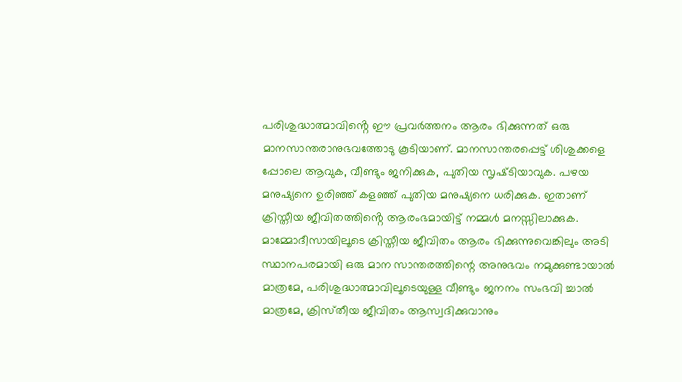പരിശുദ്ധാത്മാവിൻ്റെ ഈ പ്രവർത്തനം ആരം ഭിക്കുന്നത് ഒരു മാനസാന്തരാനുഭവത്തോടു കൂടിയാണ്. മാനസാന്തരപ്പെട്ട് ശിശുക്കളെ പ്പോലെ ആവുക, വീണ്ടും ജനിക്കുക, പുതിയ സൃഷ്‌ടിയാവുക. പഴയ മനുഷ്യനെ ഉരിഞ്ഞ് കളഞ്ഞ് പുതിയ മനുഷ്യനെ ധരിക്കുക. ഇതാണ് ക്രിസ്തീയ ജീവിതത്തിൻ്റെ ആരംഭമായിട്ട് നമ്മൾ മനസ്സിലാക്കുക. മാമ്മോദീസായിലൂടെ ക്രിസ്തീയ ജീവിതം ആരം ഭിക്കുന്നുവെങ്കിലും അടി സ്ഥാനപരമായി ഒരു മാന സാന്തരത്തിന്റെ അനുഭവം നമുക്കുണ്ടായാൽ മാത്രമേ, പരിശുദ്ധാത്മാവിലൂടെയുള്ള വീണ്ടും ജനനം സംഭവി ച്ചാൽ മാത്രമേ, ക്രിസ്‌തീയ ജീവിതം ആസ്വദിക്കുവാനും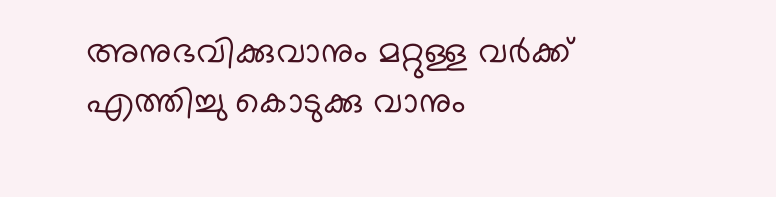അനുഭവിക്കുവാനും മറ്റുള്ള വർക്ക് എത്തിച്ചു കൊടുക്കു വാനും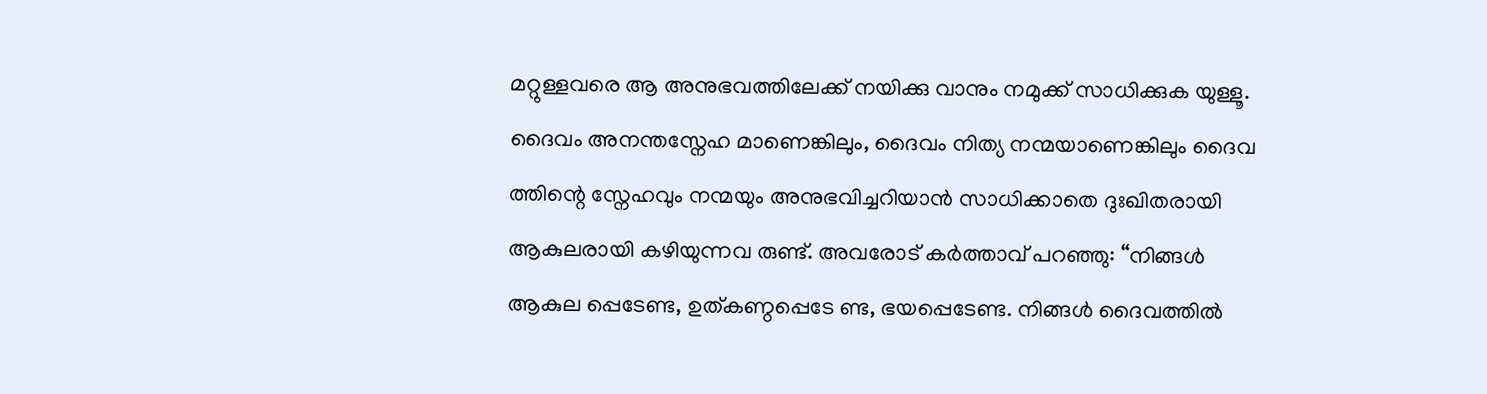മറ്റുള്ളവരെ ആ അനുഭവത്തിലേക്ക് നയിക്കു വാനും നമുക്ക് സാധിക്കുക യുള്ളൂ.
ദൈവം അനന്തസ്നേഹ മാണെങ്കിലും, ദൈവം നിത്യ നന്മയാണെങ്കിലും ദൈവ ത്തിന്റെ സ്നേഹവും നന്മയും അനുഭവിച്ചറിയാൻ സാധിക്കാതെ ദുഃഖിതരായി ആകുലരായി കഴിയുന്നവ രുണ്ട്. അവരോട് കർത്താവ് പറഞ്ഞു: “നിങ്ങൾ ആകുല പ്പെടേണ്ട, ഉത്കണ്ഠപ്പെടേ ണ്ട, ഭയപ്പെടേണ്ട. നിങ്ങൾ ദൈവത്തിൽ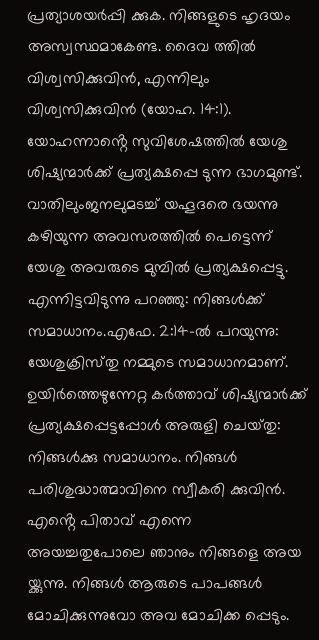പ്രത്യാശയർപ്പി ക്കുക. നിങ്ങളുടെ ഹൃദയം അസ്വസ്ഥമാകേണ്ട. ദൈവ ത്തിൽ വിശ്വസിക്കുവിൻ, എന്നിലും വിശ്വസിക്കുവിൻ (യോഹ. 14:1). യോഹന്നാൻ്റെ സുവിശേഷത്തിൽ യേശു ശിഷ്യന്മാർക്ക് പ്രത്യക്ഷപ്പെ ടുന്ന ഭാഗമുണ്ട്. വാതിലുംജനലുമടച്ച് യഹൂദരെ ഭയന്നു കഴിയുന്ന അവസരത്തിൽ പെട്ടെന്ന് യേശു അവരുടെ മുമ്പിൽ പ്രത്യക്ഷപ്പെട്ടു. എന്നിട്ടവിടുന്നു പറഞ്ഞു: നിങ്ങൾക്ക് സമാധാനം.എഫേ. 2:14-ൽ പറയുന്നു: യേശുക്രിസ്‌തു നമ്മുടെ സമാധാനമാണ്. ഉയിർത്തെഴുന്നേറ്റ കർത്താവ് ശിഷ്യന്മാർക്ക് പ്രത്യക്ഷപ്പെട്ടപ്പോൾ അരുളി ചെയ്‌തു: നിങ്ങൾക്കു സമാധാനം. നിങ്ങൾ പരിശുദ്ധാത്മാവിനെ സ്വീകരി ക്കുവിൻ. എൻ്റെ പിതാവ് എന്നെ അയച്ചതുപോലെ ഞാനും നിങ്ങളെ അയ യ്ക്കുന്നു. നിങ്ങൾ ആരുടെ പാപങ്ങൾ മോചിക്കുന്നുവോ അവ മോചിക്ക പ്പെടും.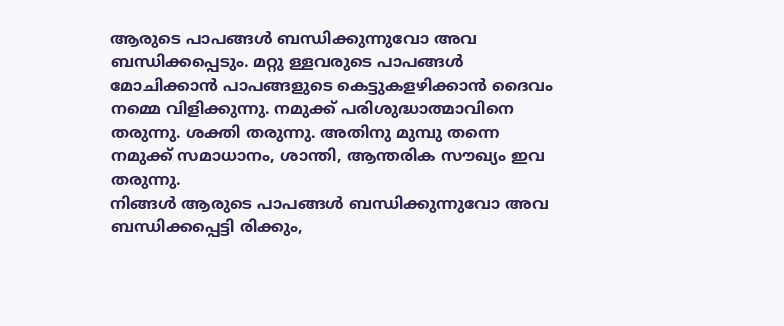ആരുടെ പാപങ്ങൾ ബന്ധിക്കുന്നുവോ അവ ബന്ധിക്കപ്പെടും. മറ്റു ള്ളവരുടെ പാപങ്ങൾ മോചിക്കാൻ പാപങ്ങളുടെ കെട്ടുകളഴിക്കാൻ ദൈവം നമ്മെ വിളിക്കുന്നു. നമുക്ക് പരിശുദ്ധാത്മാവിനെ തരുന്നു. ശക്തി തരുന്നു. അതിനു മുമ്പു തന്നെ നമുക്ക് സമാധാനം, ശാന്തി, ആന്തരിക സൗഖ്യം ഇവ തരുന്നു.
നിങ്ങൾ ആരുടെ പാപങ്ങൾ ബന്ധിക്കുന്നുവോ അവ ബന്ധിക്കപ്പെട്ടി രിക്കും,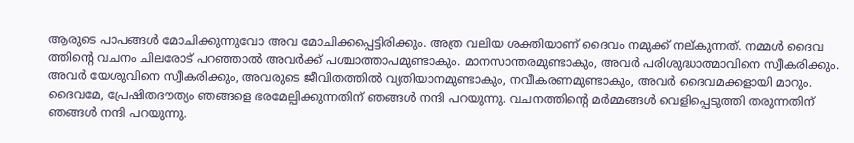ആരുടെ പാപങ്ങൾ മോചിക്കുന്നുവോ അവ മോചിക്കപ്പെട്ടിരിക്കും. അത്ര വലിയ ശക്തിയാണ് ദൈവം നമുക്ക് നല്‌കുന്നത്. നമ്മൾ ദൈവ ത്തിന്റെ വചനം ചിലരോട് പറഞ്ഞാൽ അവർക്ക് പശ്ചാത്താപമുണ്ടാകും. മാനസാന്തരമുണ്ടാകും, അവർ പരിശുദ്ധാത്മാവിനെ സ്വീകരിക്കും. അവർ യേശുവിനെ സ്വീകരിക്കും, അവരുടെ ജീവിതത്തിൽ വ്യതിയാനമുണ്ടാകും, നവീകരണമുണ്ടാകും, അവർ ദൈവമക്കളായി മാറും.
ദൈവമേ, പ്രേഷിതദൗത്യം ഞങ്ങളെ ഭരമേല്പ‌ിക്കുന്നതിന് ഞങ്ങൾ നന്ദി പറയുന്നു. വചനത്തിൻ്റെ മർമ്മങ്ങൾ വെളിപ്പെടുത്തി തരുന്നതിന് ഞങ്ങൾ നന്ദി പറയുന്നു.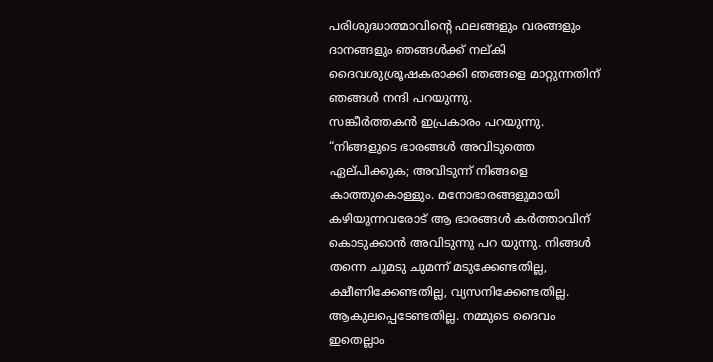പരിശുദ്ധാത്മാവിൻ്റെ ഫലങ്ങളും വരങ്ങളും ദാനങ്ങളും ഞങ്ങൾക്ക് നല്‌കി ദൈവശുശ്രൂഷകരാക്കി ഞങ്ങളെ മാറ്റുന്നതിന് ഞങ്ങൾ നന്ദി പറയുന്നു.
സങ്കീർത്തകൻ ഇപ്രകാരം പറയുന്നു. “നിങ്ങളുടെ ഭാരങ്ങൾ അവിടുത്തെ ഏല്‌പിക്കുക; അവിടുന്ന് നിങ്ങളെ കാത്തുകൊള്ളും. മനോഭാരങ്ങളുമായി കഴിയുന്നവരോട് ആ ഭാരങ്ങൾ കർത്താവിന് കൊടുക്കാൻ അവിടുന്നു പറ യുന്നു. നിങ്ങൾ തന്നെ ചുമടു ചുമന്ന് മടുക്കേണ്ടതില്ല, ക്ഷീണിക്കേണ്ടതില്ല, വ്യസനിക്കേണ്ടതില്ല. ആകുലപ്പെടേണ്ടതില്ല. നമ്മുടെ ദൈവം ഇതെല്ലാം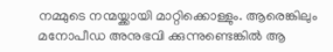നമ്മുടെ നന്മയ്ക്കായി മാറ്റിക്കൊള്ളും. ആരെങ്കിലും മനോപീഡ അനുഭവി ക്കുന്നുണ്ടെങ്കിൽ ആ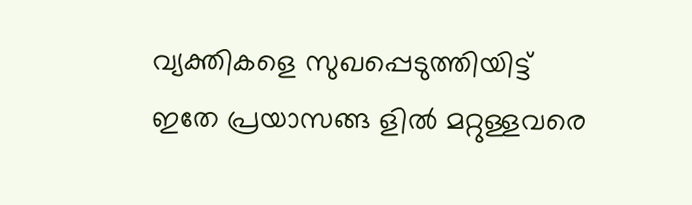വ്യക്തികളെ സുഖപ്പെടുത്തിയിട്ട് ഇതേ പ്രയാസങ്ങ ളിൽ മറ്റുള്ളവരെ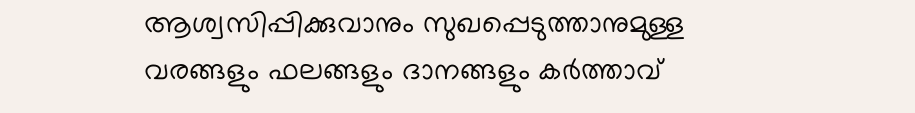ആശ്വസിപ്പിക്കുവാനും സുഖപ്പെടുത്താനുമുള്ള വരങ്ങളും ഫലങ്ങളും ദാനങ്ങളും കർത്താവ്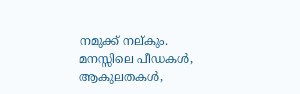നമുക്ക് നല്‌കും. മനസ്സിലെ പീഡകൾ, ആകുലതകൾ,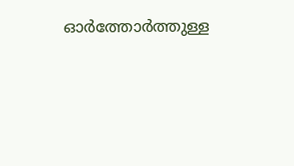ഓർത്തോർത്തുള്ള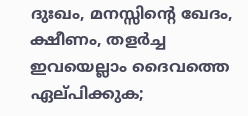ദുഃഖം, മനസ്സിൻ്റെ ഖേദം, ക്ഷീണം, തളർച്ച ഇവയെല്ലാം ദൈവത്തെ ഏല്‌പിക്കുക;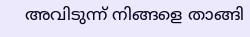അവിടുന്ന് നിങ്ങളെ താങ്ങി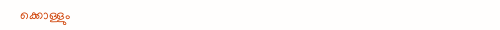ക്കൊള്ളും